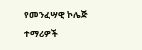የመንፈሣዊ ኮሌጅ ተማሪዎች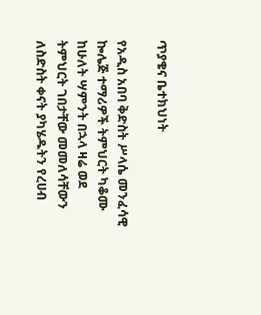ጥያቄና ቤተክህነት

የአዲስ አበባ ቅድስት ሥላሴ መንፈሳዊ ኰሌጅ ተማሪዎች ትምህርት ካቆሙ ከሁለት ሣምንት በኋላ ዛሬ ወደ ትምህርት ገበታቸው መመለሳቸውን ለስድስት ቀናት ያካሄዱትን የረሀብ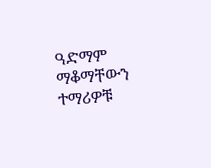ዓድማም ማቆማቸውን ተማሪዎቹ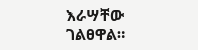እራሣቸው ገልፀዋል።